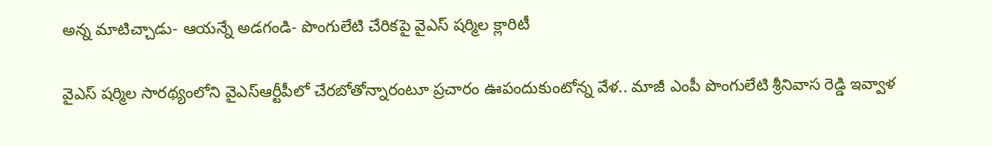అన్న మాటిచ్చాడు- ఆయన్నే అడగండి- పొంగులేటి చేరికపై వైఎస్ షర్మిల క్లారిటీ

వైఎస్ షర్మిల సారథ్యంలోని వైఎస్ఆర్టీపీలో చేరబోతోన్నారంటూ ప్రచారం ఊపందుకుంటోన్న వేళ.. మాజీ ఎంపీ పొంగులేటి శ్రీనివాస రెడ్డి ఇవ్వాళ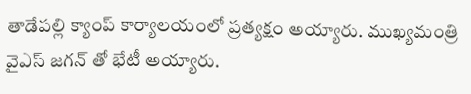తాడేపల్లి క్యాంప్ కార్యాలయంలో ప్రత్యక్షం అయ్యారు. ముఖ్యమంత్రి వైఎస్ జగన్ తో భేటీ అయ్యారు.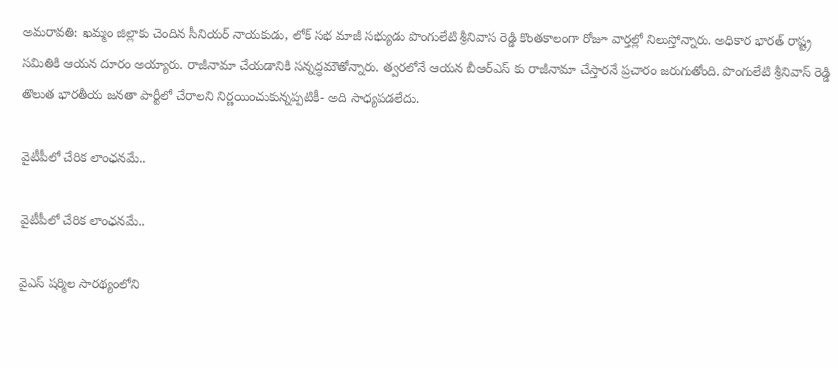అమరావతి: ఖమ్మం జిల్లాకు చెందిన సీనియర్ నాయకుడు, లోక్ సభ మాజీ సభ్యుడు పొంగులేటి శ్రీనివాస రెడ్డి కొంతకాలంగా రోజూ వార్తల్లో నిలుస్తోన్నారు. అధికార భారత్ రాష్ట్ర సమితికి ఆయన దూరం అయ్యారు. రాజీనామా చేయడానికి సన్నద్ధమౌతోన్నారు. త్వరలోనే ఆయన బీఆర్ఎస్ కు రాజీనామా చేస్తారనే ప్రచారం జరుగుతోంది. పొంగులేటి శ్రీనివాస్ రెడ్డి తొలుత భారతీయ జనతా పార్టీలో చేరాలని నిర్ణయించుకున్నప్పటికీ- అది సాధ్యపడలేదు.

వైటీపీలో చేరిక లాంఛనమే..

వైటీపీలో చేరిక లాంఛనమే..

వైఎస్ షర్మిల సారథ్యంలోని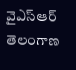వైఎస్ఆర్ తెలంగాణ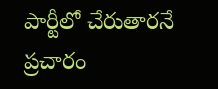పార్టీలో చేరుతారనే ప్రచారం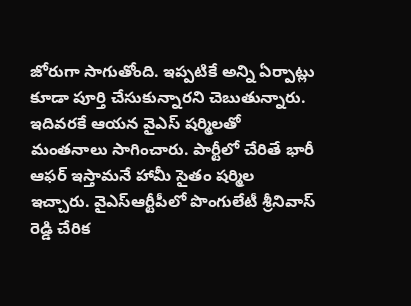జోరుగా సాగుతోంది. ఇప్పటికే అన్ని ఏర్పాట్లు కూడా పూర్తి చేసుకున్నారని చెబుతున్నారు. ఇదివరకే ఆయన వైఎస్ షర్మిలతో మంతనాలు సాగించారు. పార్టీలో చేరితే భారీ ఆఫర్ ఇస్తామనే హామీ సైతం షర్మిల ఇచ్చారు. వైఎస్ఆర్టీపీలో పొంగులేటీ శ్రీనివాస్ రెడ్డి చేరిక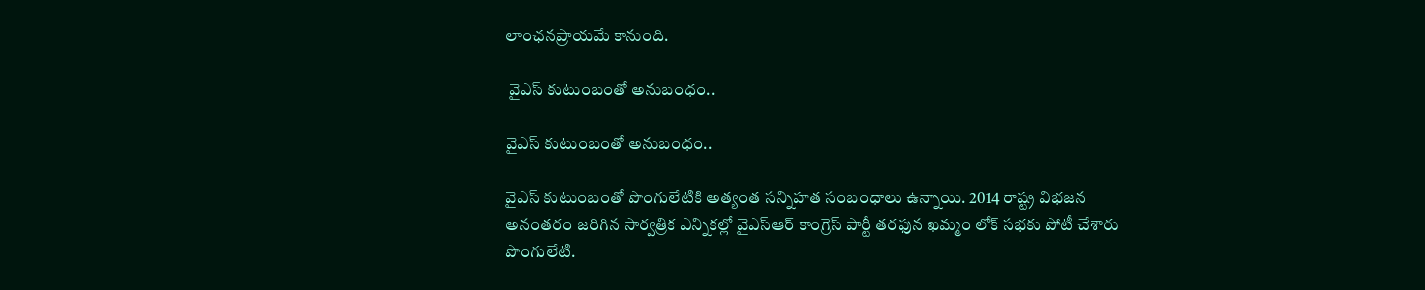లాంఛనప్రాయమే కానుంది.

 వైఎస్ కుటుంబంతో అనుబంధం..

వైఎస్ కుటుంబంతో అనుబంధం..

వైఎస్ కుటుంబంతో పొంగులేటికి అత్యంత సన్నిహత సంబంధాలు ఉన్నాయి. 2014 రాష్ట్ర విభజన అనంతరం జరిగిన సార్వత్రిక ఎన్నికల్లో వైఎస్ఆర్ కాంగ్రెస్ పార్టీ తరఫున ఖమ్మం లోక్ సభకు పోటీ చేశారు పొంగులేటి.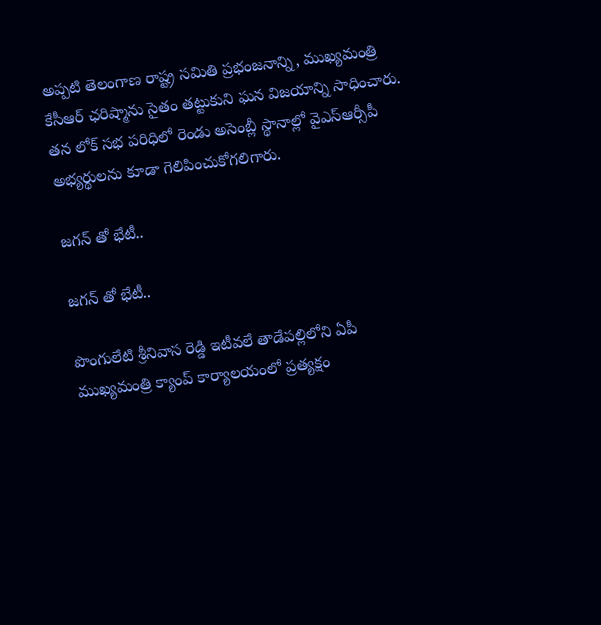అప్పటి తెలంగాణ రాష్ట్ర సమితి ప్రభంజనాన్ని, ముఖ్యమంత్రి కేసీఆర్ ఛరిష్మాను సైతం తట్టుకుని ఘన విజయాన్ని సాధించారు. తన లోక్ సభ పరిధిలో రెండు అసెంబ్లీ స్థానాల్లో వైఎస్ఆర్సీపీ అభ్యర్థులను కూడా గెలిపించుకోగలిగారు.

జగన్ తో భేటీ..

జగన్ తో భేటీ..

పొంగులేటి శ్రీనివాస రెడ్డి ఇటీవలే తాడేపల్లిలోని ఏపీ ముఖ్యమంత్రి క్యాంప్ కార్యాలయంలో ప్రత్యక్షం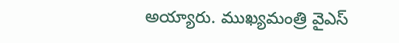అయ్యారు. ముఖ్యమంత్రి వైఎస్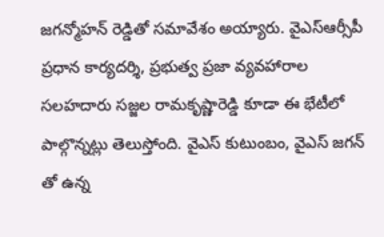జగన్మోహన్ రెడ్డితో సమావేశం అయ్యారు. వైఎస్ఆర్సీపీ ప్రధాన కార్యదర్శి, ప్రభుత్వ ప్రజా వ్యవహారాల సలహదారు సజ్జల రామకృష్ణారెడ్డి కూడా ఈ భేటీలో పాల్గొన్నట్లు తెలుస్తోంది. వైఎస్ కుటుంబం, వైఎస్ జగన్ తో ఉన్న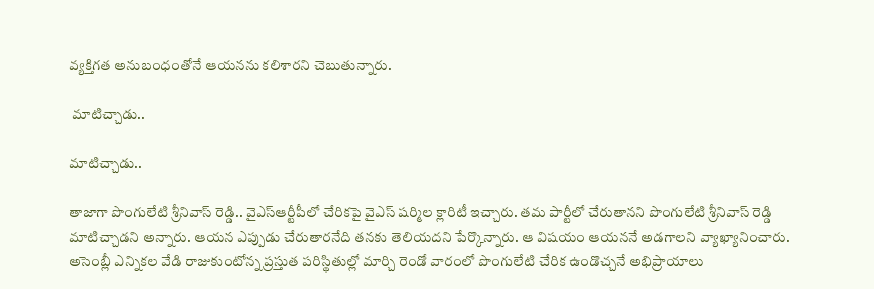వ్యక్తిగత అనుబంధంతోనే ఆయనను కలిశారని చెబుతున్నారు.

 మాటిచ్చాడు..

మాటిచ్చాడు..

తాజాగా పొంగులేటి శ్రీనివాస్ రెడ్డి.. వైఎస్ఆర్టీపీలో చేరికపై వైఎస్ షర్మిల క్లారిటీ ఇచ్చారు. తమ పార్టీలో చేరుతానని పొంగులేటి శ్రీనివాస్ రెడ్డి మాటిచ్చాడని అన్నారు. ఆయన ఎప్పుడు చేరుతారనేది తనకు తెలియదని పేర్కొన్నారు. ఆ విషయం ఆయననే అడగాలని వ్యాఖ్యానించారు. అసెంబ్లీ ఎన్నికల వేడి రాజుకుంటోన్న ప్రస్తుత పరిస్థితుల్లో మార్చి రెండో వారంలో పొంగులేటి చేరిక ఉండొచ్చనే అభిప్రాయాలు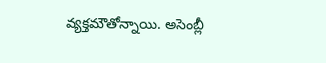వ్యక్తమౌతోన్నాయి. అసెంబ్లీ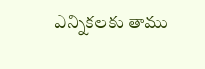ఎన్నికలకు తాము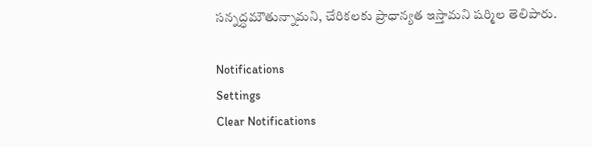సన్నద్ధమౌతున్నామని, చేరికలకు ప్రాధాన్యత ఇస్తామని షర్మిల తెలిపారు.

Notifications
Settings
Clear Notifications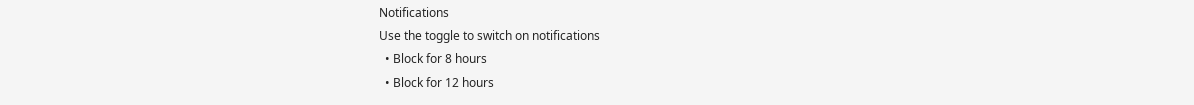Notifications
Use the toggle to switch on notifications
  • Block for 8 hours
  • Block for 12 hours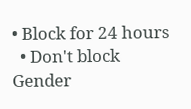• Block for 24 hours
  • Don't block
Gender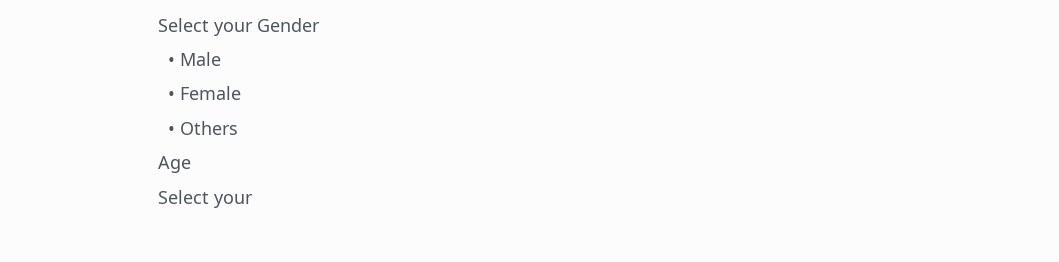Select your Gender
  • Male
  • Female
  • Others
Age
Select your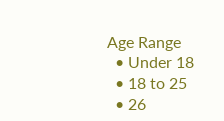Age Range
  • Under 18
  • 18 to 25
  • 26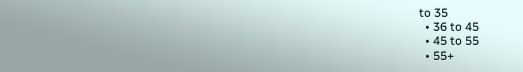to 35
  • 36 to 45
  • 45 to 55
  • 55+